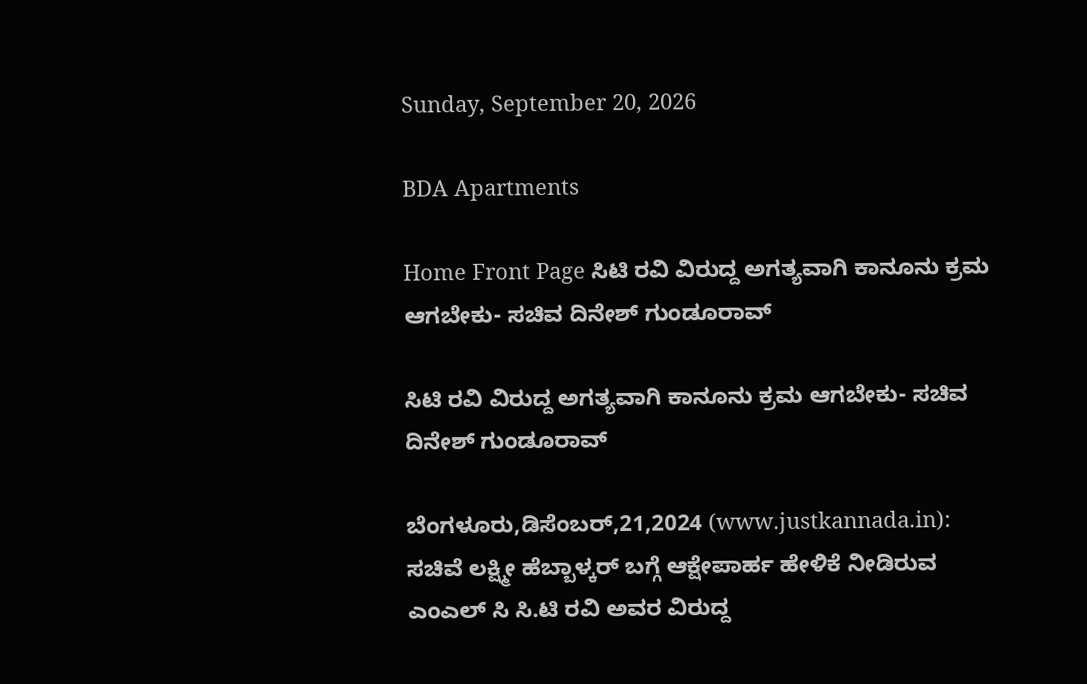Sunday, September 20, 2026

BDA Apartments

Home Front Page ಸಿಟಿ ರವಿ ವಿರುದ್ದ ಅಗತ್ಯವಾಗಿ ಕಾನೂನು ಕ್ರಮ ಆಗಬೇಕು- ಸಚಿವ ದಿನೇಶ್ ಗುಂಡೂರಾವ್

ಸಿಟಿ ರವಿ ವಿರುದ್ದ ಅಗತ್ಯವಾಗಿ ಕಾನೂನು ಕ್ರಮ ಆಗಬೇಕು- ಸಚಿವ ದಿನೇಶ್ ಗುಂಡೂರಾವ್

ಬೆಂಗಳೂರು,ಡಿಸೆಂಬರ್,21,2024 (www.justkannada.in):  ಸಚಿವೆ ಲಕ್ಷ್ಮೀ ಹೆಬ್ಬಾಳ್ಕರ್ ಬಗ್ಗೆ ಆಕ್ಷೇಪಾರ್ಹ ಹೇಳಿಕೆ ನೀಡಿರುವ ಎಂಎಲ್ ಸಿ ಸಿ.ಟಿ ರವಿ ಅವರ ವಿರುದ್ದ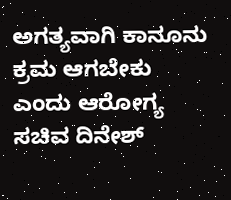ಅಗತ್ಯವಾಗಿ ಕಾನೂನು ಕ್ರಮ ಆಗಬೇಕು ಎಂದು ಆರೋಗ್ಯ ಸಚಿವ ದಿನೇಶ್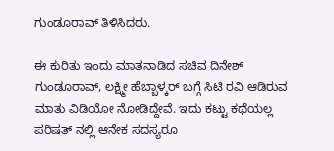ಗುಂಡೂರಾವ್ ತಿಳಿಸಿದರು.

ಈ ಕುರಿತು ಇಂದು ಮಾತನಾಡಿದ ಸಚಿವ ದಿನೇಶ್ ಗುಂಡೂರಾವ್, ಲಕ್ಷ್ಮೀ ಹೆಬ್ಬಾಳ್ಕರ್ ಬಗ್ಗೆ ಸಿಟಿ ರವಿ ಆಡಿರುವ ಮಾತು ವಿಡಿಯೋ ನೋಡಿದ್ದೇವೆ. ಇದು ಕಟ್ಟು ಕಥೆಯಲ್ಲ ಪರಿಷತ್ ನಲ್ಲಿ ಆನೇಕ ಸದಸ್ಯರೂ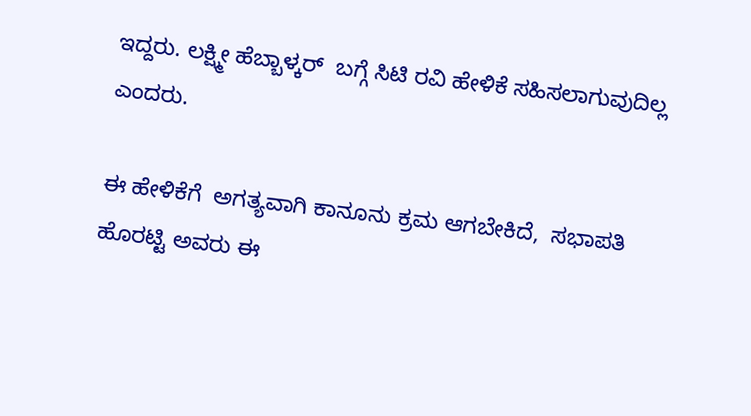ಇದ್ದರು. ಲಕ್ಷ್ಮೀ ಹೆಬ್ಬಾಳ್ಕರ್  ಬಗ್ಗೆ ಸಿಟಿ ರವಿ ಹೇಳಿಕೆ ಸಹಿಸಲಾಗುವುದಿಲ್ಲ ಎಂದರು.

ಈ ಹೇಳಿಕೆಗೆ  ಅಗತ್ಯವಾಗಿ ಕಾನೂನು ಕ್ರಮ ಆಗಬೇಕಿದೆ,  ಸಭಾಪತಿ ಹೊರಟ್ಟಿ ಅವರು ಈ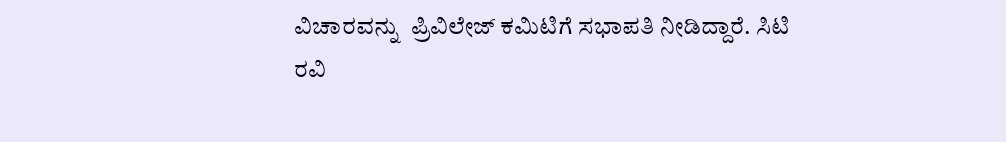ವಿಚಾರವನ್ನು  ಪ್ರಿವಿಲೇಜ್ ಕಮಿಟಿಗೆ ಸಭಾಪತಿ ನೀಡಿದ್ದಾರೆ. ಸಿಟಿ ರವಿ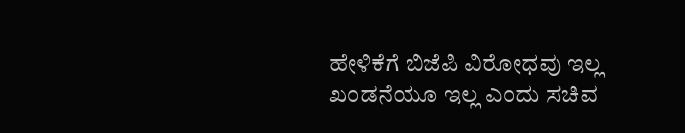ಹೇಳಿಕೆಗೆ ಬಿಜೆಪಿ ವಿರೋಧವು ಇಲ್ಲ ಖಂಡನೆಯೂ ಇಲ್ಲ ಎಂದು ಸಚಿವ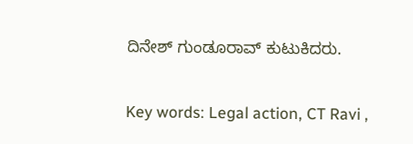ದಿನೇಶ್ ಗುಂಡೂರಾವ್ ಕುಟುಕಿದರು.

Key words: Legal action, CT Ravi ,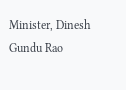Minister, Dinesh Gundu Rao